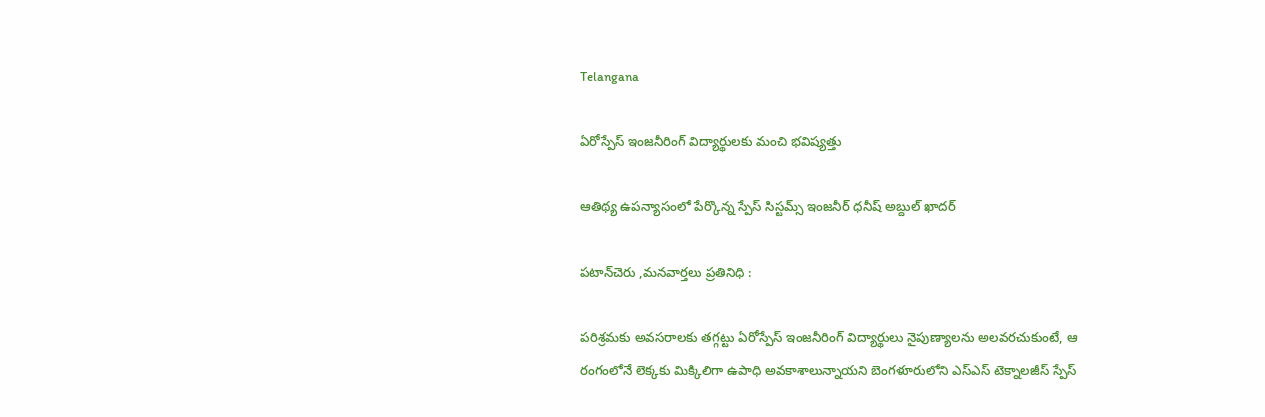Telangana

ఏరోస్పేస్ ఇంజనీరింగ్ విద్యార్థులకు మంచి భవిష్యత్తు

ఆతిథ్య ఉపన్యాసంలో పేర్కొన్న స్పేస్ సిస్టమ్స్ ఇంజనీర్ ధనీష్ అబ్దుల్ ఖాదర్

పటాన్‌చెరు ,మనవార్తలు ప్రతినిధి :

పరిశ్రమకు అవసరాలకు తగ్గట్టు ఏరోస్పేస్ ఇంజనీరింగ్ విద్యార్థులు నైపుణ్యాలను అలవరచుకుంటే, ఆ రంగంలోనే లెక్కకు మిక్కిలిగా ఉపాధి అవకాశాలున్నాయని బెంగళూరులోని ఎస్ఎస్ టెక్నాలజీస్ స్పేస్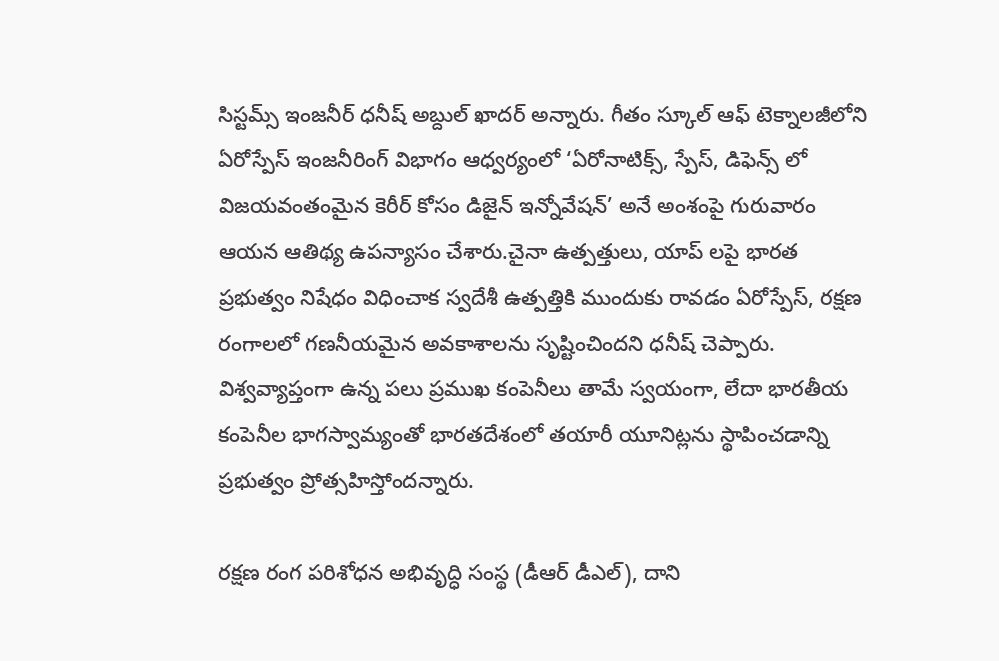సిస్టమ్స్ ఇంజనీర్ ధనీష్ అబ్దుల్ ఖాదర్ అన్నారు. గీతం స్కూల్ ఆఫ్ టెక్నాలజీలోని ఏరోస్పేస్ ఇంజనీరింగ్ విభాగం ఆధ్వర్యంలో ‘ఏరోనాటిక్స్, స్పేస్, డిఫెన్స్ లో విజయవంతంమైన కెరీర్ కోసం డిజైన్ ఇన్నోవేషన్’ అనే అంశంపై గురువారం ఆయన ఆతిథ్య ఉపన్యాసం చేశారు.చైనా ఉత్పత్తులు, యాప్ లపై భారత ప్రభుత్వం నిషేధం విధించాక స్వదేశీ ఉత్పత్తికి ముందుకు రావడం ఏరోస్పేస్, రక్షణ రంగాలలో గణనీయమైన అవకాశాలను సృష్టించిందని ధనీష్ చెప్పారు. విశ్వవ్యాప్తంగా ఉన్న పలు ప్రముఖ కంపెనీలు తామే స్వయంగా, లేదా భారతీయ కంపెనీల భాగస్వామ్యంతో భారతదేశంలో తయారీ యూనిట్లను స్థాపించడాన్ని ప్రభుత్వం ప్రోత్సహిస్తోందన్నారు.

రక్షణ రంగ పరిశోధన అభివృద్ధి సంస్థ (డీఆర్ డీఎల్), దాని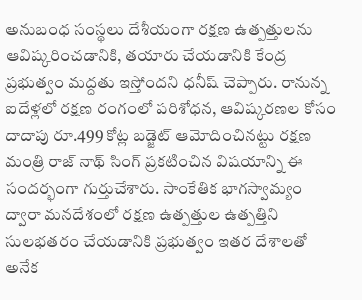అనుబంధ సంస్థలు దేశీయంగా రక్షణ ఉత్పత్తులను ఆవిష్కరించడానికి, తయారు చేయడానికి కేంద్ర ప్రభుత్వం మద్దతు ఇస్తోందని ధనీష్ చెప్పారు. రానున్న ఐదేళ్లలో రక్షణ రంగంలో పరిశోధన, ఆవిష్కరణల కోసం దాదాపు రూ.499 కోట్ల బడ్జెట్ ఆమోదించినట్టు రక్షణ మంత్రి రాజ్ నాథ్ సింగ్ ప్రకటించిన విషయాన్ని ఈ సందర్భంగా గుర్తుచేశారు. సాంకేతిక భాగస్వామ్యం ద్వారా మనదేశంలో రక్షణ ఉత్పత్తుల ఉత్పత్తిని సులభతరం చేయడానికి ప్రభుత్వం ఇతర దేశాలతో అనేక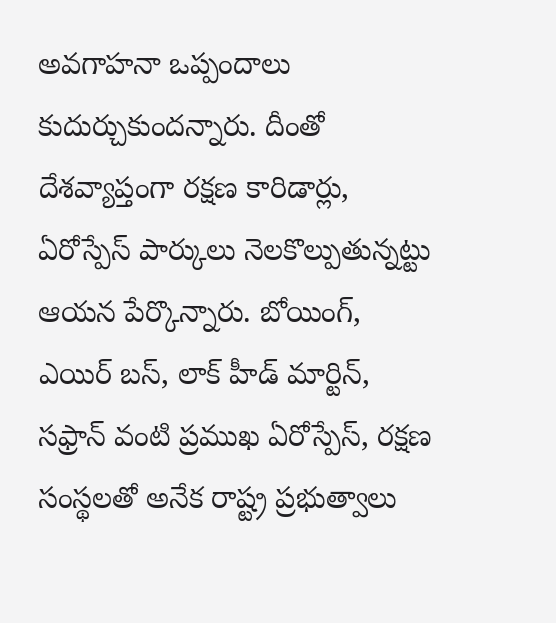అవగాహనా ఒప్పందాలు కుదుర్చుకుందన్నారు. దీంతో దేశవ్యాప్తంగా రక్షణ కారిడార్లు, ఏరోస్పేస్ పార్కులు నెలకొల్పుతున్నట్టు ఆయన పేర్కొన్నారు. బోయింగ్, ఎయిర్ బస్, లాక్ హీడ్ మార్టిన్, సఫ్రాన్ వంటి ప్రముఖ ఏరోస్పేస్, రక్షణ సంస్థలతో అనేక రాష్ట్ర ప్రభుత్వాలు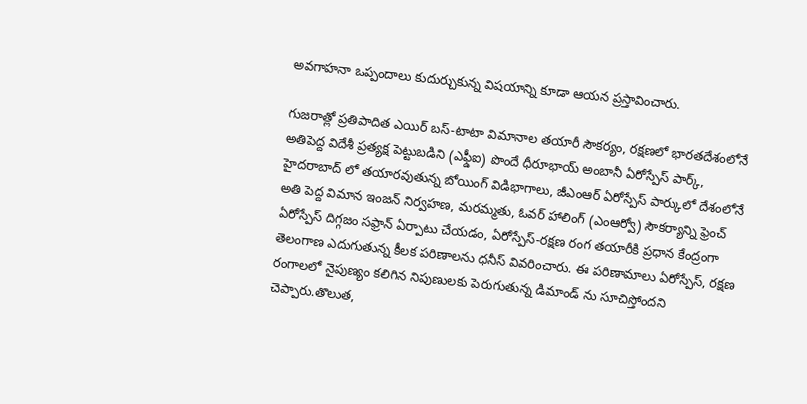అవగాహనా ఒప్పందాలు కుదుర్చుకున్న విషయాన్ని కూడా ఆయన ప్రస్తావించారు.

గుజరాత్లో ప్రతిపాదిత ఎయిర్ బస్-టాటా విమానాల తయారీ సౌకర్యం, రక్షణలో భారతదేశంలోనే అతిపెద్ద విదేశీ ప్రత్యక్ష పెట్టుబడిని (ఎఫ్డీఐ) పొందే ధీరూభాయ్ అంబానీ ఏరోస్పేస్ పార్క్, హైదరాబాద్ లో తయారవుతున్న బోయింగ్ విడిభాగాలు, జీఎంఆర్ ఏరోస్పేస్ పార్కులో దేశంలోనే అతి పెద్ద విమాన ఇంజన్ నిర్వహణ, మరమ్మతు, ఓవర్ హాలింగ్ (ఎంఆర్వో) సౌకర్యాన్ని ఫ్రెంచ్ ఏరోస్పేస్ దిగ్గజం సఫ్రాన్ ఏర్పాటు చేయడం, ఏరోస్పేస్-రక్షణ రంగ తయారీకి ప్రధాన కేంద్రంగా తెలంగాణ ఎదుగుతున్న కీలక పరిణాలను ధనీస్ వివరించారు. ఈ పరిణామాలు ఏరోస్పేస్, రక్షణ రంగాలలో నైపుణ్యం కలిగిన నిపుణులకు పెరుగుతున్న డిమాండ్ ను సూచిస్తోందని చెప్పారు.తొలుత,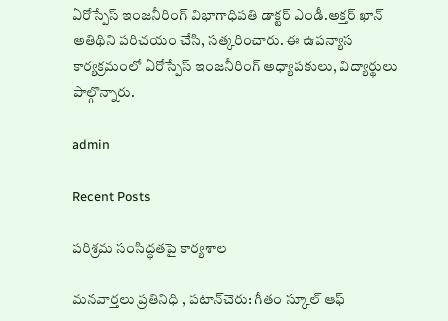ఏరోస్పేస్ ఇంజనీరింగ్ విభాగాధిపతి డాక్టర్ ఎండీ.అక్తర్ ఖాన్ అతిథిని పరిచయం చేసి, సత్కరించారు. ఈ ఉపన్యాస కార్యక్రమంలో ఏరోస్పేస్ ఇంజనీరింగ్ అధ్యాపకులు, విద్యార్థులు పాల్గొన్నారు.

admin

Recent Posts

పరిశ్రమ సంసిద్ధతపై కార్యశాల

మనవార్తలు ప్రతినిధి , పటాన్‌చెరు: గీతం స్కూల్ ఆఫ్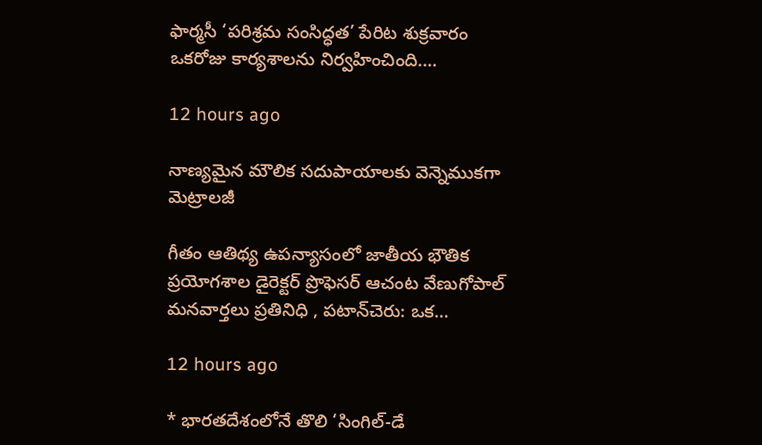ఫార్మసీ ‘పరిశ్రమ సంసిద్ధత’ పేరిట శుక్రవారం ఒకరోజు కార్యశాలను నిర్వహించింది.…

12 hours ago

నాణ్యమైన మౌలిక సదుపాయాలకు వెన్నెముకగా మెట్రాలజీ

గీతం ఆతిథ్య ఉపన్యాసంలో జాతీయ భౌతిక ప్రయోగశాల డైరెక్టర్ ప్రొఫెసర్ ఆచంట వేణుగోపాల్ మనవార్తలు ప్రతినిధి , పటాన్‌చెరు: ఒక…

12 hours ago

* భారతదేశంలోనే తొలి ‘సింగిల్-డే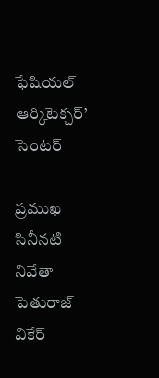ఫేషియల్ ఆర్కిటెక్చర్’ సెంటర్

ప్రముఖ సినీనటి నివేతా పెతురాజ్ వి‌కేర్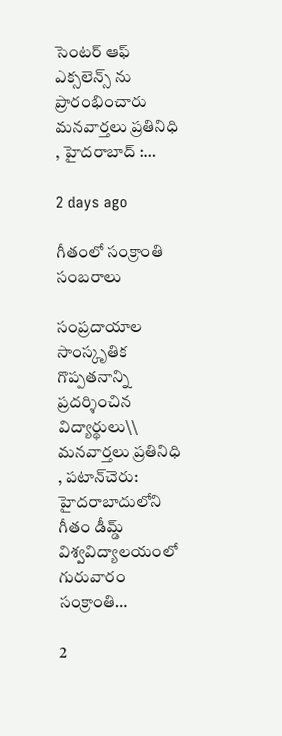సెంటర్ ఆఫ్ ఎక్సలెన్స్ ను ప్రారంభించారు మనవార్తలు ప్రతినిధి , హైదరాబాద్ :…

2 days ago

గీతంలో సంక్రాంతి సంబరాలు

సంప్రదాయాల సాంస్కృతిక గొప్పతనాన్ని ప్రదర్శించిన విద్యార్థులు\\ మనవార్తలు ప్రతినిధి , పటాన్‌చెరు: హైదరాబాదులోని గీతం డీమ్డ్ విశ్వవిద్యాలయంలో గురువారం సంక్రాంతి…

2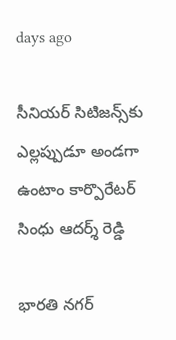days ago

సీనియర్ సిటిజన్స్‌కు ఎల్లప్పుడూ అండగా ఉంటాం కార్పొరేటర్ సింధు ఆదర్శ్ రెడ్డి

భారతి నగర్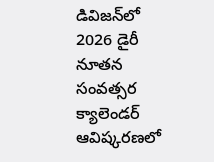డివిజన్‌లో 2026 డైరీ నూతన సంవత్సర క్యాలెండర్ ఆవిష్కరణలో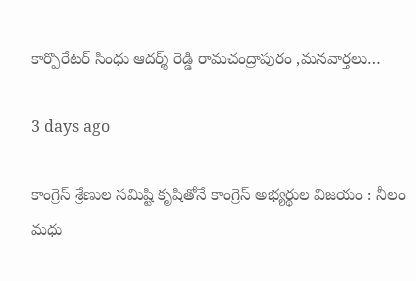కార్పొరేటర్ సింధు ఆదర్శ్ రెడ్డి రామచంద్రాపురం ,మనవార్తలు…

3 days ago

కాంగ్రెస్ శ్రేణుల సమిష్టి కృషితోనే కాంగ్రెస్ అభ్యర్థుల విజయం : నీలం మధు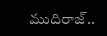ముదిరాజ్..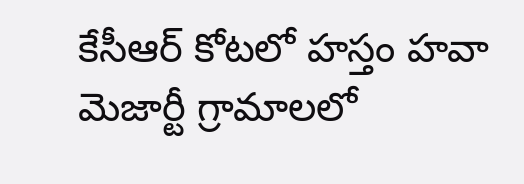కేసీఆర్ కోటలో హస్తం హవా మెజార్టీ గ్రామాలలో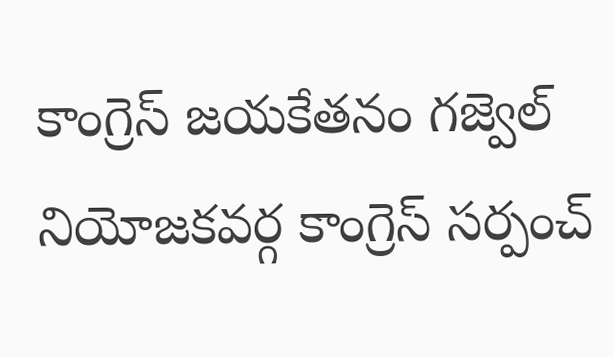కాంగ్రెస్ జయకేతనం గజ్వెల్ నియోజకవర్గ కాంగ్రెస్ సర్పంచ్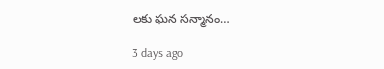లకు ఘన సన్మానం…

3 days ago